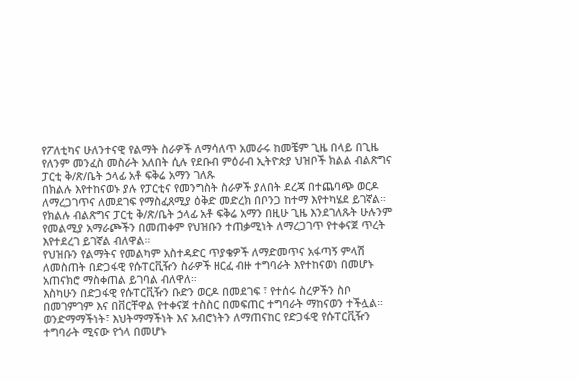የፖለቲካና ሁለንተናዊ የልማት ስራዎች ለማሳለጥ አመራሩ ከመቼም ጊዜ በላይ በጊዜ የለንም መንፈስ መስራት አለበት ሲሉ የደቡብ ምዕራብ ኢትዮጵያ ህዝቦች ክልል ብልጽግና ፓርቲ ቅ/ጽ/ቤት ኃላፊ አቶ ፍቅሬ አማን ገለጹ
በክልሉ እየተከናወኑ ያሉ የፓርቲና የመንግስት ስራዎች ያለበት ደረጃ በተጨባጭ ወርዶ ለማረጋገጥና ለመደገፍ የማስፈጸሚያ ዕቅድ መድረክ በቦንጋ ከተማ እየተካሄደ ይገኛል።
የክልሉ ብልጽግና ፓርቲ ቅ/ጽ/ቤት ኃላፊ አቶ ፍቅሬ አማን በዚሁ ጊዜ እንደገለጹት ሁሉንም የመልሚያ አማራጮችን በመጠቀም የህዝቡን ተጠቃሚነት ለማረጋገጥ የተቀናጀ ጥረት እየተደረገ ይገኛል ብለዋል።
የህዝቡን የልማትና የመልካም አስተዳድር ጥያቄዎች ለማድመጥና አፋጣኝ ምላሽ ለመስጠት በድጋፋዊ የሱፐርቪዥን ስራዎች ዘርፈ ብዙ ተግባራት እየተከናወነ በመሆኑ አጠናክሮ ማስቀጠል ይገባል ብለዋለ።
እስካሁን በድጋፋዊ የሱፐርቪዥን ቡድን ወርዶ በመደገፍ ፣ የተሰሩ ስረዎችን ስቦ በመገምገም እና በቨርቸዋል የተቀናጀ ተስስር በመፍጠር ተግባራት ማከናወን ተችሏል።
ወንድማማችነት፣ እህትማማችነት እና አብሮነትን ለማጠናከር የድጋፋዊ የሱፐርቪዥን ተግባራት ሚናው የጎላ በመሆኑ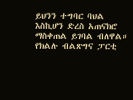ይህንን ተግባር ባህል እስኪሆን ድረስ አጠናክሮ ማስቀጠል ይገባል ብለዋል።
የክልሉ ብልጽግና ፓርቲ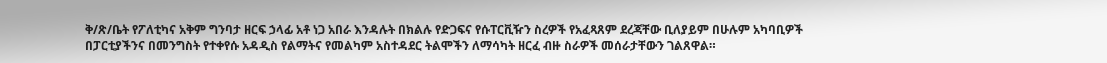ቅ/ጽ/ቤት የፖለቲካና አቅም ግንባታ ዘርፍ ኃላፊ አቶ ነጋ አበራ እንዳሉት በክልሉ የድጋፍና የሱፐርቪዥን ስረዎች የአፈጻጸም ደረጃቸው ቢለያይም በሁሉም አካባቢዎች በፓርቲያችንና በመንግስት የተቀየሱ አዳዲስ የልማትና የመልካም አስተዳደር ትልሞችን ለማሳካት ዘርፈ ብዙ ስራዎች መሰራታቸውን ገልጸዋል።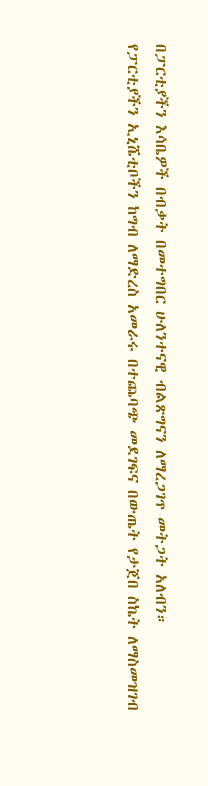በፓርቲያችን እሳቤዎች በብቃት በመተግበር ሁለንተናዊ ብልጽግናን ለማረጋገጥ መትጋት አለብን።
የፓርቲያችን ኢኒሼቲቦችን ከግብ ለማድረስ አመራሩ በተጨባጭ መደገፍና በውጤት የታጀበ ስኬት ለማስመዝገብ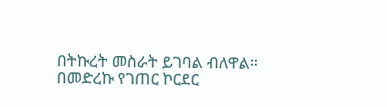በትኩረት መስራት ይገባል ብለዋል።
በመድረኩ የገጠር ኮርደር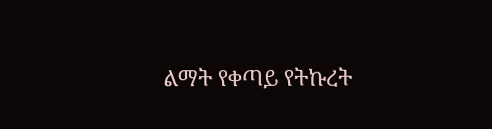ልማት የቀጣይ የትኩረት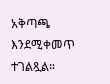አቅጣጫ እንደሚቀመጥ ተገልጿል።